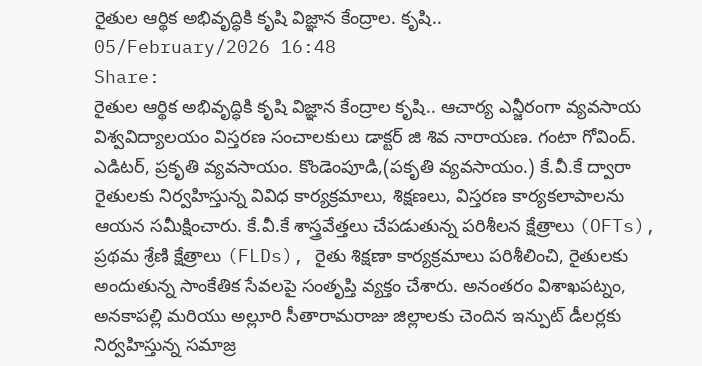రైతుల ఆర్థిక అభివృద్ధికి కృషి విజ్ఞాన కేంద్రాల. కృషి..
05/February/2026 16:48
Share:
రైతుల ఆర్థిక అభివృద్ధికి కృషి విజ్ఞాన కేంద్రాల కృషి.. ఆచార్య ఎన్జీరంగా వ్యవసాయ విశ్వవిద్యాలయం విస్తరణ సంచాలకులు డాక్టర్ జి శివ నారాయణ. గంటా గోవింద్. ఎడిటర్, ప్రకృతి వ్యవసాయం. కొండెంపూడి,(పకృతి వ్యవసాయం.) కే.వీ.కే ద్వారా రైతులకు నిర్వహిస్తున్న వివిధ కార్యక్రమాలు, శిక్షణలు, విస్తరణ కార్యకలాపాలను ఆయన సమీక్షించారు. కే.వీ.కే శాస్త్రవేత్తలు చేపడుతున్న పరిశీలన క్షేత్రాలు (OFTs), ప్రథమ శ్రేణి క్షేత్రాలు (FLDs), రైతు శిక్షణా కార్యక్రమాలు పరిశీలించి, రైతులకు అందుతున్న సాంకేతిక సేవలపై సంతృప్తి వ్యక్తం చేశారు. అనంతరం విశాఖపట్నం, అనకాపల్లి మరియు అల్లూరి సీతారామరాజు జిల్లాలకు చెందిన ఇన్పుట్ డీలర్లకు నిర్వహిస్తున్న సమాజ్ర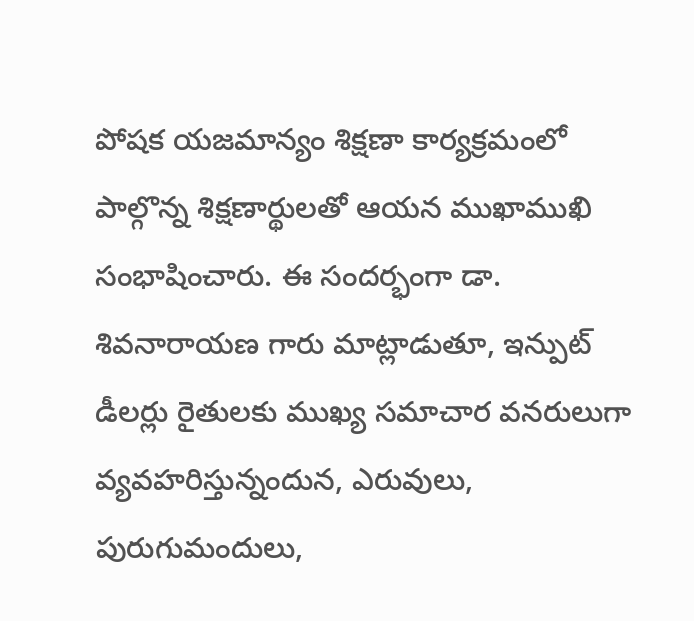పోషక యజమాన్యం శిక్షణా కార్యక్రమంలో పాల్గొన్న శిక్షణార్థులతో ఆయన ముఖాముఖి సంభాషించారు. ఈ సందర్భంగా డా. శివనారాయణ గారు మాట్లాడుతూ, ఇన్పుట్ డీలర్లు రైతులకు ముఖ్య సమాచార వనరులుగా వ్యవహరిస్తున్నందున, ఎరువులు, పురుగుమందులు,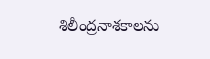శిలీంద్రనాశకాలను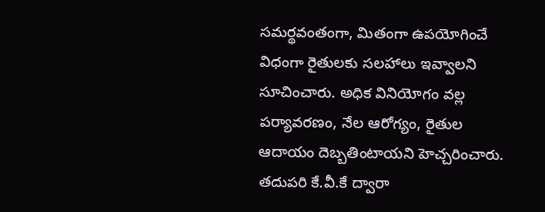సమర్థవంతంగా, మితంగా ఉపయోగించే విధంగా రైతులకు సలహాలు ఇవ్వాలని సూచించారు. అధిక వినియోగం వల్ల పర్యావరణం, నేల ఆరోగ్యం, రైతుల ఆదాయం దెబ్బతింటాయని హెచ్చరించారు. తదుపరి కే.వీ.కే ద్వారా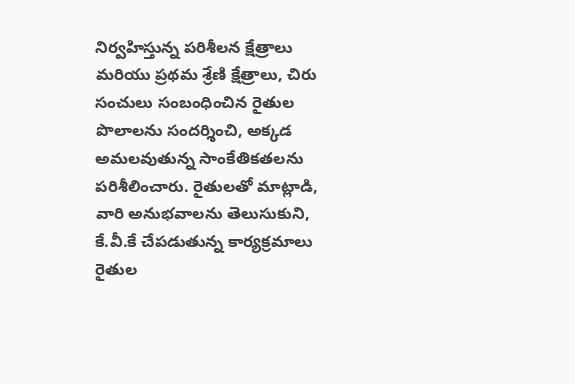నిర్వహిస్తున్న పరిశీలన క్షేత్రాలు మరియు ప్రథమ శ్రేణి క్షేత్రాలు, చిరు సంచులు సంబంధించిన రైతుల పొలాలను సందర్శించి, అక్కడ అమలవుతున్న సాంకేతికతలను పరిశీలించారు. రైతులతో మాట్లాడి, వారి అనుభవాలను తెలుసుకుని, కే.వీ.కే చేపడుతున్న కార్యక్రమాలు రైతుల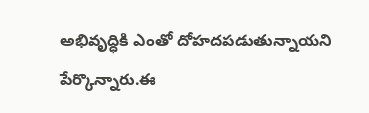అభివృద్ధికి ఎంతో దోహదపడుతున్నాయని పేర్కొన్నారు.ఈ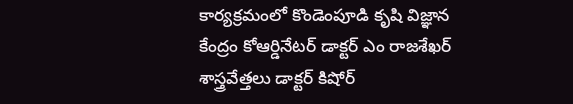కార్యక్రమంలో కొండెంపూడి కృషి విజ్ఞాన కేంద్రం కోఆర్డినేటర్ డాక్టర్ ఎం రాజశేఖర్ శాస్త్రవేత్తలు డాక్టర్ కిషోర్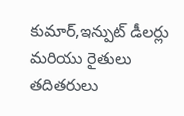కుమార్,ఇన్పుట్ డీలర్లు మరియు రైతులు తదితరులు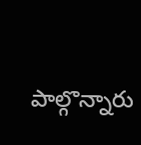పాల్గొన్నారు